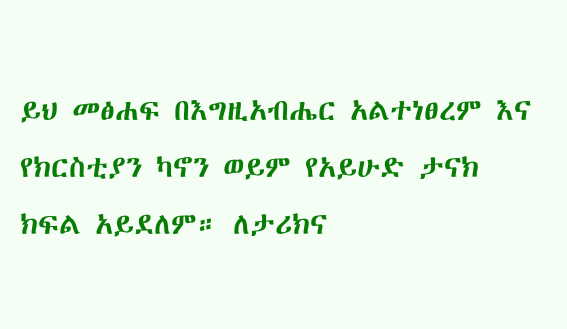ይህ መፅሐፍ በእግዚአብሔር አልተነፀረም እና የክርስቲያን ካኖን ወይም የአይሁድ ታናክ ክፍል አይደለም። ለታሪክና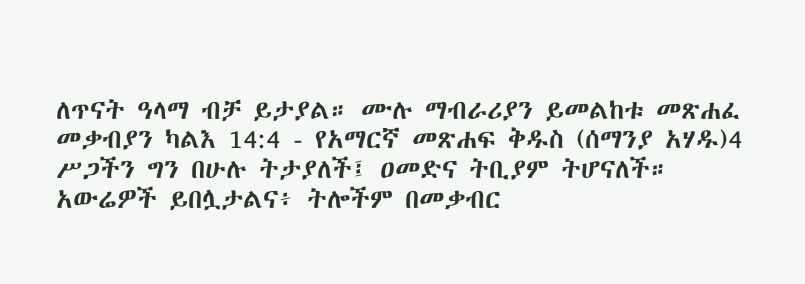ለጥናት ዓላማ ብቻ ይታያል። ሙሉ ማብራሪያን ይመልከቱ መጽሐፈ መቃብያን ካልእ 14:4 - የአማርኛ መጽሐፍ ቅዱስ (ሰማንያ አሃዱ)4 ሥጋችን ግን በሁሉ ትታያለች፤ ዐመድና ትቢያም ትሆናለች። አውሬዎች ይበሏታልና፥ ትሎችም በመቃብር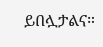ይበሏታልና።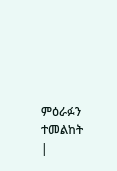ምዕራፉን ተመልከት |